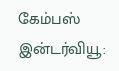கேம்பஸ் இன்டர்வியூ: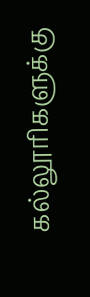கல்லூரிகளுக்கு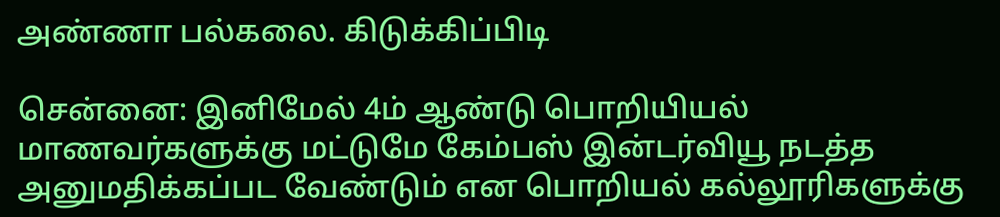அண்ணா பல்கலை. கிடுக்கிப்பிடி

சென்னை: இனிமேல் 4ம் ஆண்டு பொறியியல் மாணவர்களுக்கு மட்டுமே கேம்பஸ் இன்டர்வியூ நடத்த அனுமதிக்கப்பட வேண்டும் என பொறியல் கல்லூரிகளுக்கு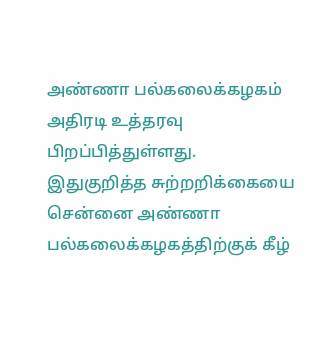அண்ணா பல்கலைக்கழகம் அதிரடி உத்தரவு பிறப்பித்துள்ளது.
இதுகுறித்த சுற்றறிக்கையை சென்னை அண்ணா பல்கலைக்கழகத்திற்குக் கீழ்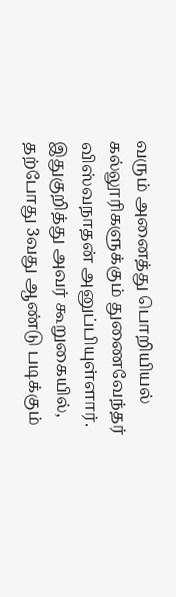வரும் அனைத்து பொறியியல் கல்லூரிகளுக்கும் துணைவேந்தர் விஸ்வநாதன் அனுப்பியுள்ளார்.
இதுகுறித்து அவர் கூறுகையில், தற்போது 3வது ஆண்டு படிக்கும்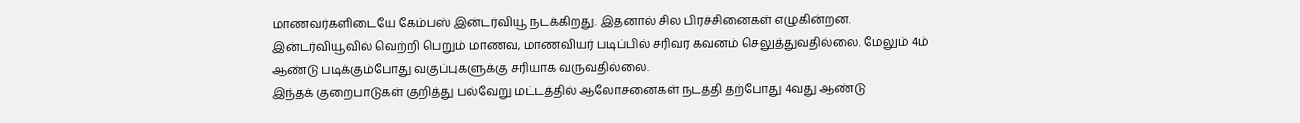மாணவர்களிடையே கேம்பஸ் இன்டர்வியூ நடக்கிறது. இதனால் சில பிரச்சினைகள் எழுகின்றன. இன்டர்வியூவில் வெற்றி பெறும் மாணவ, மாணவியர் படிப்பில் சரிவர கவனம் செலுத்துவதில்லை. மேலும் 4ம் ஆண்டு படிக்கும்போது வகுப்புகளுக்கு சரியாக வருவதில்லை.
இந்தக் குறைபாடுகள் குறித்து பல்வேறு மட்டத்தில் ஆலோசனைகள் நடத்தி தற்போது 4வது ஆண்டு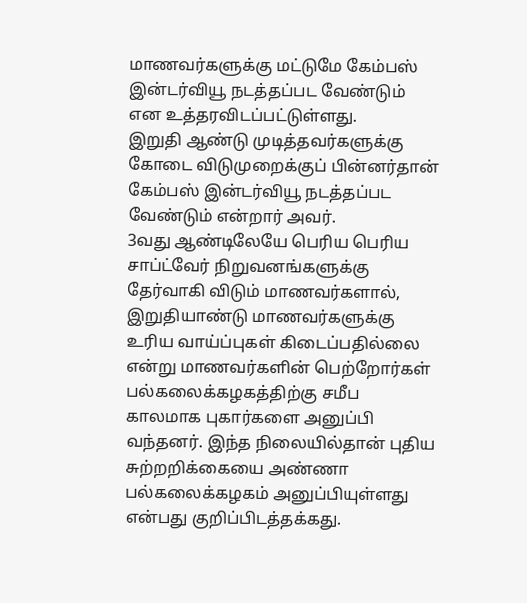மாணவர்களுக்கு மட்டுமே கேம்பஸ் இன்டர்வியூ நடத்தப்பட வேண்டும் என உத்தரவிடப்பட்டுள்ளது.
இறுதி ஆண்டு முடித்தவர்களுக்கு கோடை விடுமுறைக்குப் பின்னர்தான் கேம்பஸ் இன்டர்வியூ நடத்தப்பட வேண்டும் என்றார் அவர்.
3வது ஆண்டிலேயே பெரிய பெரிய சாப்ட்வேர் நிறுவனங்களுக்கு தேர்வாகி விடும் மாணவர்களால், இறுதியாண்டு மாணவர்களுக்கு உரிய வாய்ப்புகள் கிடைப்பதில்லை என்று மாணவர்களின் பெற்றோர்கள் பல்கலைக்கழகத்திற்கு சமீப காலமாக புகார்களை அனுப்பி வந்தனர். இந்த நிலையில்தான் புதிய சுற்றறிக்கையை அண்ணா பல்கலைக்கழகம் அனுப்பியுள்ளது என்பது குறிப்பிடத்தக்கது.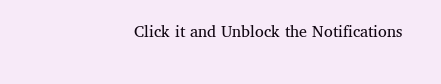Click it and Unblock the Notifications